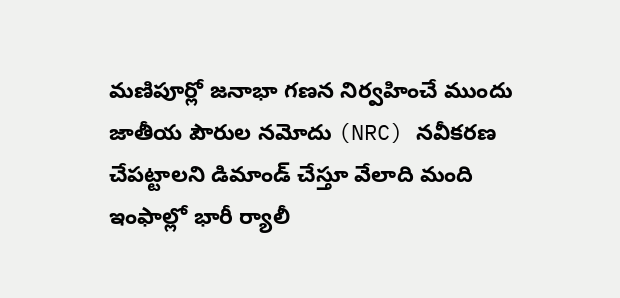మణిపూర్లో జనాభా గణన నిర్వహించే ముందు జాతీయ పౌరుల నమోదు (NRC) నవీకరణ చేపట్టాలని డిమాండ్ చేస్తూ వేలాది మంది ఇంఫాల్లో భారీ ర్యాలీ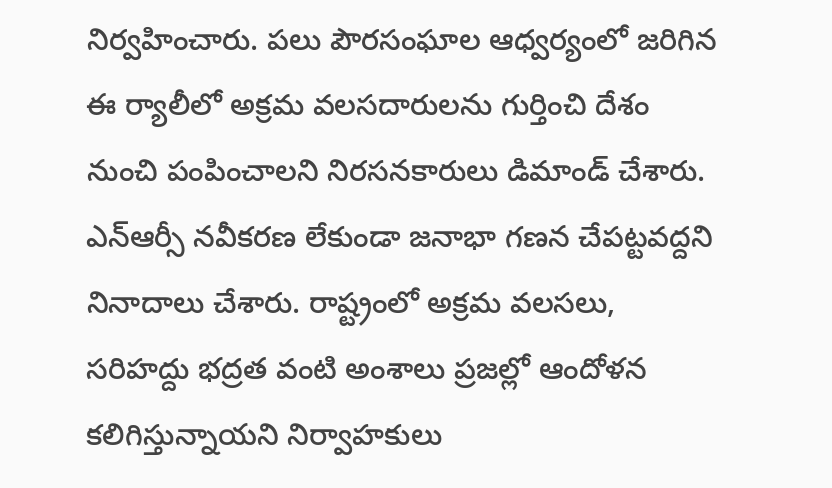నిర్వహించారు. పలు పౌరసంఘాల ఆధ్వర్యంలో జరిగిన ఈ ర్యాలీలో అక్రమ వలసదారులను గుర్తించి దేశం నుంచి పంపించాలని నిరసనకారులు డిమాండ్ చేశారు. ఎన్ఆర్సీ నవీకరణ లేకుండా జనాభా గణన చేపట్టవద్దని నినాదాలు చేశారు. రాష్ట్రంలో అక్రమ వలసలు, సరిహద్దు భద్రత వంటి అంశాలు ప్రజల్లో ఆందోళన కలిగిస్తున్నాయని నిర్వాహకులు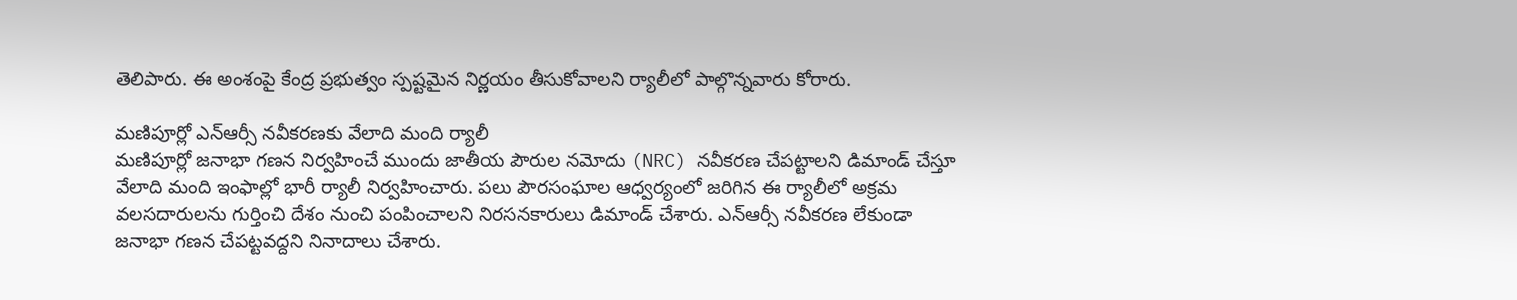తెలిపారు. ఈ అంశంపై కేంద్ర ప్రభుత్వం స్పష్టమైన నిర్ణయం తీసుకోవాలని ర్యాలీలో పాల్గొన్నవారు కోరారు.

మణిపూర్లో ఎన్ఆర్సీ నవీకరణకు వేలాది మంది ర్యాలీ
మణిపూర్లో జనాభా గణన నిర్వహించే ముందు జాతీయ పౌరుల నమోదు (NRC) నవీకరణ చేపట్టాలని డిమాండ్ చేస్తూ వేలాది మంది ఇంఫాల్లో భారీ ర్యాలీ నిర్వహించారు. పలు పౌరసంఘాల ఆధ్వర్యంలో జరిగిన ఈ ర్యాలీలో అక్రమ వలసదారులను గుర్తించి దేశం నుంచి పంపించాలని నిరసనకారులు డిమాండ్ చేశారు. ఎన్ఆర్సీ నవీకరణ లేకుండా జనాభా గణన చేపట్టవద్దని నినాదాలు చేశారు.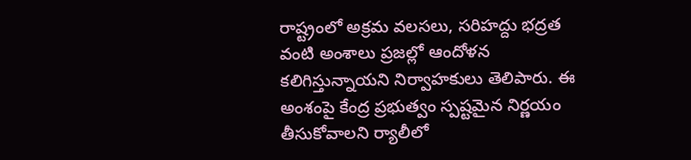రాష్ట్రంలో అక్రమ వలసలు, సరిహద్దు భద్రత వంటి అంశాలు ప్రజల్లో ఆందోళన కలిగిస్తున్నాయని నిర్వాహకులు తెలిపారు. ఈ అంశంపై కేంద్ర ప్రభుత్వం స్పష్టమైన నిర్ణయం తీసుకోవాలని ర్యాలీలో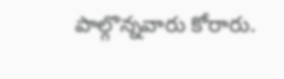పాల్గొన్నవారు కోరారు.